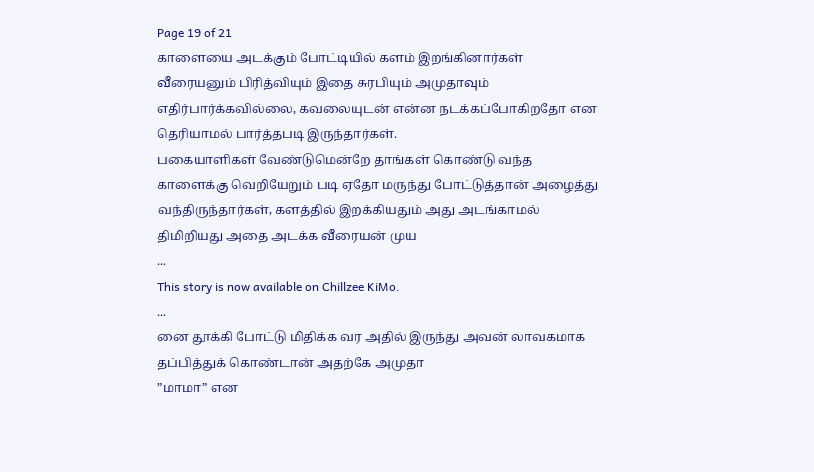Page 19 of 21
காளையை அடக்கும் போட்டியில் களம் இறங்கினார்கள் வீரையனும் பிரித்வியும் இதை சுரபியும் அமுதாவும் எதிர்பார்க்கவில்லை, கவலையுடன் என்ன நடக்கப்போகிறதோ என தெரியாமல் பார்த்தபடி இருந்தார்கள்.
பகையாளிகள் வேண்டுமென்றே தாங்கள் கொண்டு வந்த காளைக்கு வெறியேறும் படி ஏதோ மருந்து போட்டுத்தான் அழைத்து வந்திருந்தார்கள், களத்தில் இறக்கியதும் அது அடங்காமல் திமிறியது அதை அடக்க வீரையன் முய
...
This story is now available on Chillzee KiMo.
...
னை தூக்கி போட்டு மிதிக்க வர அதில் இருந்து அவன் லாவகமாக தப்பித்துக் கொண்டான் அதற்கே அமுதா
”மாமா” என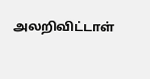அலறிவிட்டாள்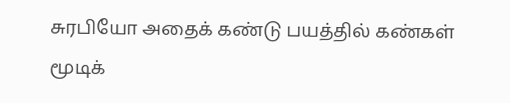சுரபியோ அதைக் கண்டு பயத்தில் கண்கள் மூடிக்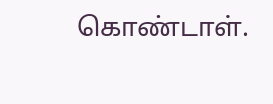கொண்டாள்.